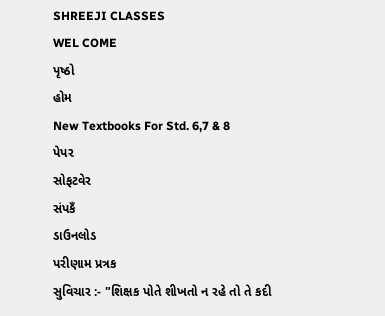SHREEJI CLASSES
WEL COME
પૃષ્ઠો
હોમ
New Textbooks For Std. 6,7 & 8
પેપર
સોફટવેર
સંપકઁ
ડાઉનલોડ
પરીણામ પ્રત્રક
સુવિચાર :- "શિક્ષક પોતે શીખતો ન રહે તો તે કદી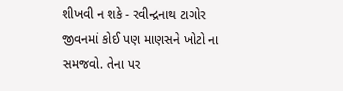શીખવી ન શકે - રવીન્દ્રનાથ ટાગોર
જીવનમાં કોઈ પણ માણસને ખોટો ના સમજવો. તેના પર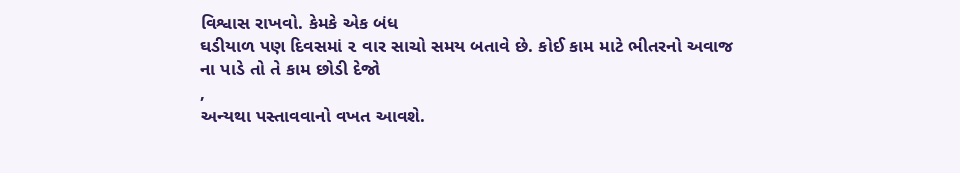વિશ્વાસ રાખવો. કેમકે એક બંધ
ઘડીયાળ પણ દિવસમાં ૨ વાર સાચો સમય બતાવે છે. કોઈ કામ માટે ભીતરનો અવાજ
ના પાડે તો તે કામ છોડી દેજો
,
અન્યથા પસ્તાવવાનો વખત આવશે.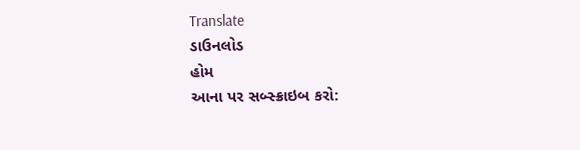Translate
ડાઉનલોડ
હોમ
આના પર સબ્સ્ક્રાઇબ કરો: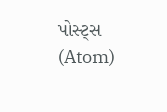પોસ્ટ્સ (Atom)